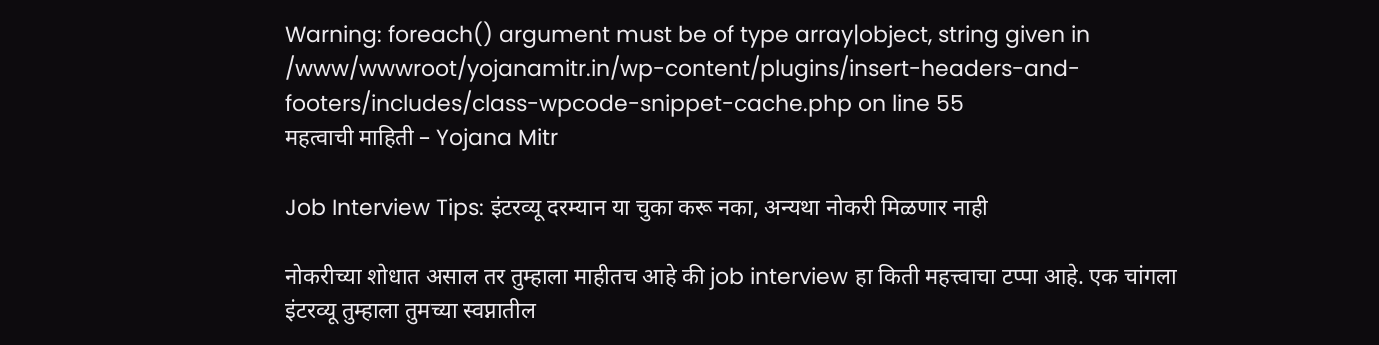Warning: foreach() argument must be of type array|object, string given in /www/wwwroot/yojanamitr.in/wp-content/plugins/insert-headers-and-footers/includes/class-wpcode-snippet-cache.php on line 55
महत्वाची माहिती – Yojana Mitr

Job Interview Tips: इंटरव्यू दरम्यान या चुका करू नका, अन्यथा नोकरी मिळणार नाही

नोकरीच्या शोधात असाल तर तुम्हाला माहीतच आहे की job interview हा किती महत्त्वाचा टप्पा आहे. एक चांगला इंटरव्यू तुम्हाला तुमच्या स्वप्नातील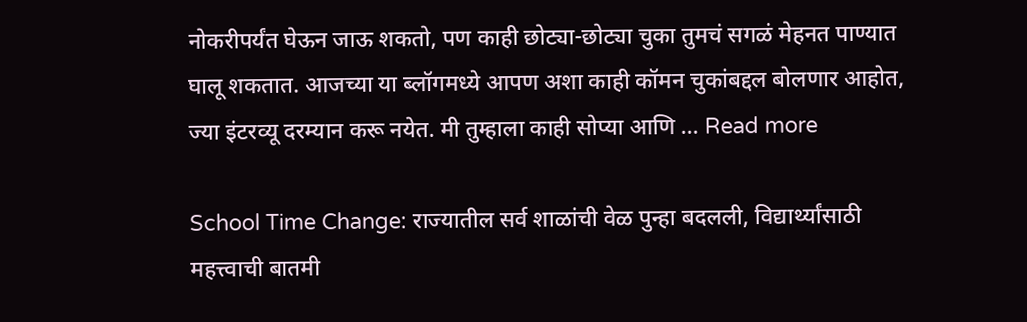नोकरीपर्यंत घेऊन जाऊ शकतो, पण काही छोट्या-छोट्या चुका तुमचं सगळं मेहनत पाण्यात घालू शकतात. आजच्या या ब्लॉगमध्ये आपण अशा काही कॉमन चुकांबद्दल बोलणार आहोत, ज्या इंटरव्यू दरम्यान करू नयेत. मी तुम्हाला काही सोप्या आणि … Read more

School Time Change: राज्यातील सर्व शाळांची वेळ पुन्हा बदलली, विद्यार्थ्यांसाठी महत्त्वाची बातमी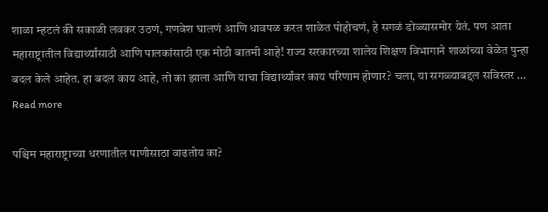शाळा म्हटलं की सकाळी लवकर उठणं, गणवेश घालणं आणि धावपळ करत शाळेत पोहोचणं, हे सगळं डोळ्यासमोर येतं. पण आता महाराष्ट्रातील विद्यार्थ्यांसाठी आणि पालकांसाठी एक मोठी बातमी आहे! राज्य सरकारच्या शालेय शिक्षण विभागाने शाळांच्या वेळेत पुन्हा बदल केले आहेत. हा बदल काय आहे, तो का झाला आणि याचा विद्यार्थ्यांवर काय परिणाम होणार? चला, या सगळ्याबद्दल सविस्तर … Read more

पश्चिम महाराष्ट्राच्या धरणातील पाणीसाठा वाढतोय का?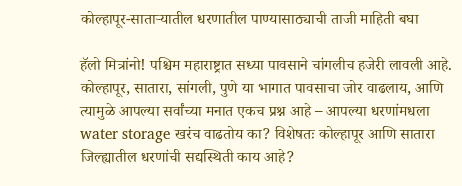कोल्हापूर-साताऱ्यातील धरणातील पाण्यासाठ्याची ताजी माहिती बघा

हॅलो मित्रांनो! पश्चिम महाराष्ट्रात सध्या पावसाने चांगलीच हजेरी लावली आहे. कोल्हापूर, सातारा, सांगली, पुणे या भागात पावसाचा जोर वाढलाय, आणि त्यामुळे आपल्या सर्वांच्या मनात एकच प्रश्न आहे – आपल्या धरणांमधला water storage खरंच वाढतोय का? विशेषतः कोल्हापूर आणि सातारा जिल्ह्यातील धरणांची सद्यस्थिती काय आहे?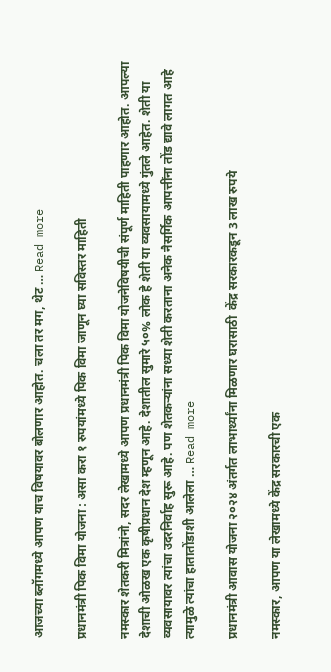आजच्या ब्लॉगमध्ये आपण याच विषयावर बोलणार आहोत. चला तर मग, थेट … Read more

प्रधानमंत्री पिक विमा योजना : असा करा १ रुपयांमध्ये पिक विमा जाणून घ्या सविस्तर माहिती

नमस्कार शेतकरी मित्रांनो, सदर लेखामध्ये आपण प्रधानमंत्री पिक विमा योजनेविषयीची संपूर्ण माहिती पाहणार आहोत. आपल्या देशाची ओळख एक कृषीप्रधान देश म्हणून आहे. देशातील सुमारे ५०% लोक हे शेती या व्यवसायामध्ये गुंतले आहेत. शेती या व्यवसायावर त्यांचा उदरनिर्वाह सुरू आहे. पण शेतकऱ्यांना सध्या शेती करताना अनेक नैसर्गिक आपत्तींना तोंड द्यावे लागत आहे त्यामुळे त्यांचा हातातोंडाशी आलेला … Read more

प्रधानमंत्री आवास योजना २०२४ अंतर्गत लाभार्थ्यांना मिळणार घरासाठी  केंद्र सरकारकडून 3 लाख रुपये

नमस्कार, आपण या लेखामध्ये केंद्र सरकारची एक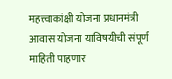महत्त्वाकांक्षी योजना प्रधानमंत्री आवास योजना याविषयीची संपूर्ण माहिती पाहणार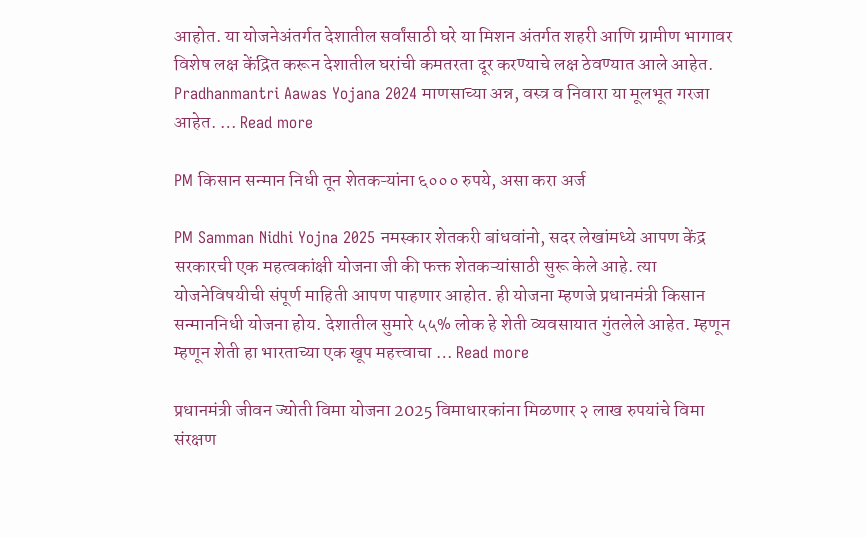आहोत. या योजनेअंतर्गत देशातील सर्वांसाठी घरे या मिशन अंतर्गत शहरी आणि ग्रामीण भागावर विशेष लक्ष केंद्रित करून देशातील घरांची कमतरता दूर करण्याचे लक्ष ठेवण्यात आले आहेत. Pradhanmantri Aawas Yojana 2024 माणसाच्या अन्न, वस्त्र व निवारा या मूलभूत गरजा आहेत. … Read more

PM किसान सन्मान निधी तून शेतकऱ्यांना ६००० रुपये, असा करा अर्ज

PM Samman Nidhi Yojna 2025 नमस्कार शेतकरी बांधवांनो, सदर लेखांमध्ये आपण केंद्र सरकारची एक महत्वकांक्षी योजना जी की फक्त शेतकऱ्यांसाठी सुरू केले आहे. त्या योजनेविषयीची संपूर्ण माहिती आपण पाहणार आहोत. ही योजना म्हणजे प्रधानमंत्री किसान सन्माननिधी योजना होय. देशातील सुमारे ५५% लोक हे शेती व्यवसायात गुंतलेले आहेत. म्हणून म्हणून शेती हा भारताच्या एक खूप महत्त्वाचा … Read more

प्रधानमंत्री जीवन ज्योती विमा योजना 2025 विमाधारकांना मिळणार २ लाख रुपयांचे विमा संरक्षण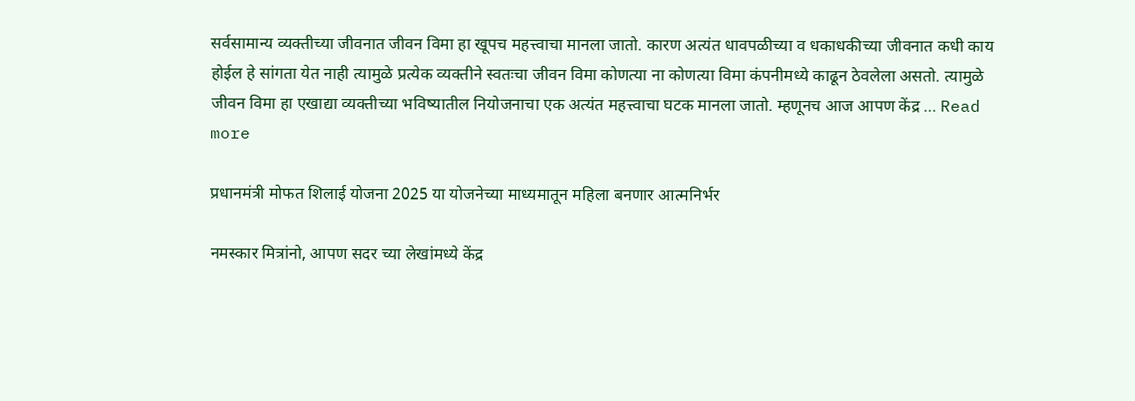सर्वसामान्य व्यक्तीच्या जीवनात जीवन विमा हा खूपच महत्त्वाचा मानला जातो. कारण अत्यंत धावपळीच्या व धकाधकीच्या जीवनात कधी काय होईल हे सांगता येत नाही त्यामुळे प्रत्येक व्यक्तीने स्वतःचा जीवन विमा कोणत्या ना कोणत्या विमा कंपनीमध्ये काढून ठेवलेला असतो. त्यामुळे जीवन विमा हा एखाद्या व्यक्तीच्या भविष्यातील नियोजनाचा एक अत्यंत महत्त्वाचा घटक मानला जातो. म्हणूनच आज आपण केंद्र … Read more

प्रधानमंत्री मोफत शिलाई योजना 2025 या योजनेच्या माध्यमातून महिला बनणार आत्मनिर्भर

नमस्कार मित्रांनो, आपण सदर च्या लेखांमध्ये केंद्र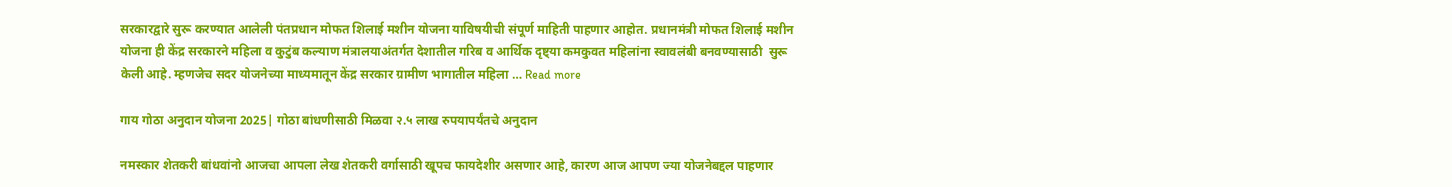सरकारद्वारे सुरू करण्यात आलेली पंतप्रधान मोफत शिलाई मशीन योजना याविषयीची संपूर्ण माहिती पाहणार आहोत. प्रधानमंत्री मोफत शिलाई मशीन योजना ही केंद्र सरकारने महिला व कुटुंब कल्याण मंत्रालयाअंतर्गत देशातील गरिब व आर्थिक दृष्ट्या कमकुवत महिलांना स्वावलंबी बनवण्यासाठी  सुरू केली आहे. म्हणजेच सदर योजनेच्या माध्यमातून केंद्र सरकार ग्रामीण भागातील महिला … Read more

गाय गोठा अनुदान योजना 2025| गोठा बांधणीसाठी मिळवा २.५ लाख रुपयापर्यंतचे अनुदान

नमस्कार शेतकरी बांधवांनो आजचा आपला लेख शेतकरी वर्गासाठी खूपच फायदेशीर असणार आहे, कारण आज आपण ज्या योजनेबद्दल पाहणार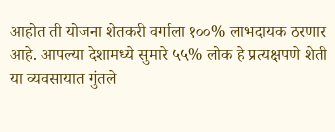आहोत ती योजना शेतकरी वर्गाला १००% लाभदायक ठरणार आहे. आपल्या देशामध्ये सुमारे ५५% लोक हे प्रत्यक्षपणे शेती या व्यवसायात गुंतले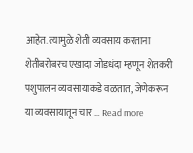आहेत. त्यामुळे शेती व्यवसाय करताना शेतीबरोबरच एखादा जोडधंदा म्हणून शेतकरी पशुपालन व्यवसायाकडे वळतात, जेणेकरून या व्यवसायातून चार … Read more